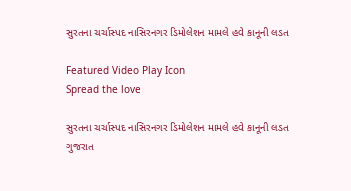સુરતના ચર્ચાસ્પદ નાસિરનગર ડિમોલેશન મામલે હવે કાનૂની લડત

Featured Video Play Icon
Spread the love

સુરતના ચર્ચાસ્પદ નાસિરનગર ડિમોલેશન મામલે હવે કાનૂની લડત
ગુજરાત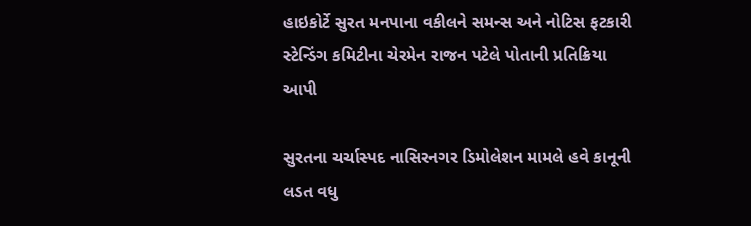હાઇકોર્ટે સુરત મનપાના વકીલને સમન્સ અને નોટિસ ફટકારી
સ્ટેન્ડિંગ કમિટીના ચેરમેન રાજન પટેલે પોતાની પ્રતિક્રિયા આપી

સુરતના ચર્ચાસ્પદ નાસિરનગર ડિમોલેશન મામલે હવે કાનૂની લડત વધુ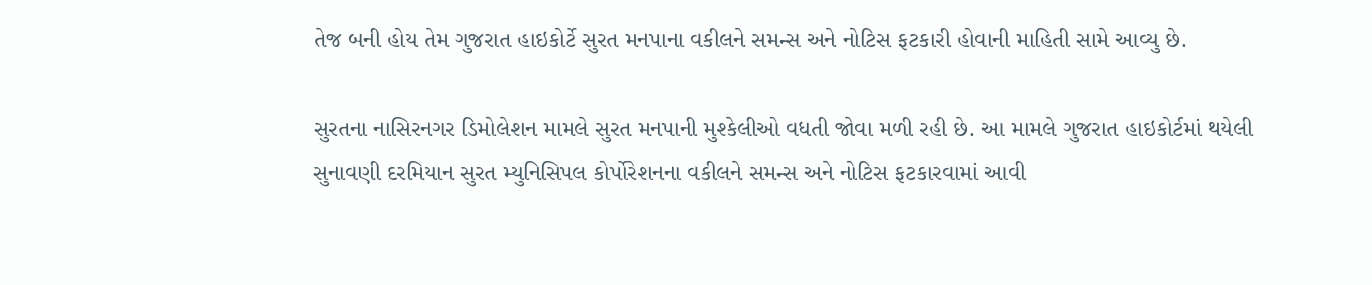તેજ બની હોય તેમ ગુજરાત હાઇકોર્ટે સુરત મનપાના વકીલને સમન્સ અને નોટિસ ફટકારી હોવાની માહિતી સામે આવ્યુ છે.

સુરતના નાસિરનગર ડિમોલેશન મામલે સુરત મનપાની મુશ્કેલીઓ વધતી જોવા મળી રહી છે. આ મામલે ગુજરાત હાઇકોર્ટમાં થયેલી સુનાવણી દરમિયાન સુરત મ્યુનિસિપલ કોર્પોરેશનના વકીલને સમન્સ અને નોટિસ ફટકારવામાં આવી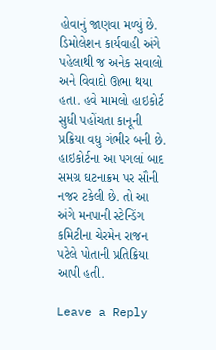હોવાનું જાણવા મળ્યું છે. ડિમોલેશન કાર્યવાહી અંગે પહેલાથી જ અનેક સવાલો અને વિવાદો ઊભા થયા હતા. હવે મામલો હાઇકોર્ટ સુધી પહોંચતા કાનૂની પ્રક્રિયા વધુ ગંભીર બની છે. હાઇકોર્ટના આ પગલાં બાદ સમગ્ર ઘટનાક્રમ પર સૌની નજર ટકેલી છે. તો આ અંગે મનપાની સ્ટેન્ડિંગ કમિટીના ચેરમેન રાજન પટેલે પોતાની પ્રતિક્રિયા આપી હતી.

Leave a Reply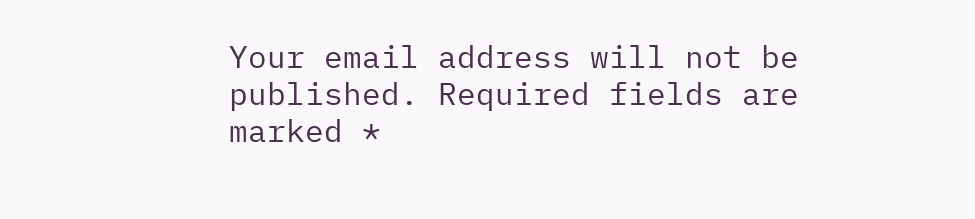Your email address will not be published. Required fields are marked *